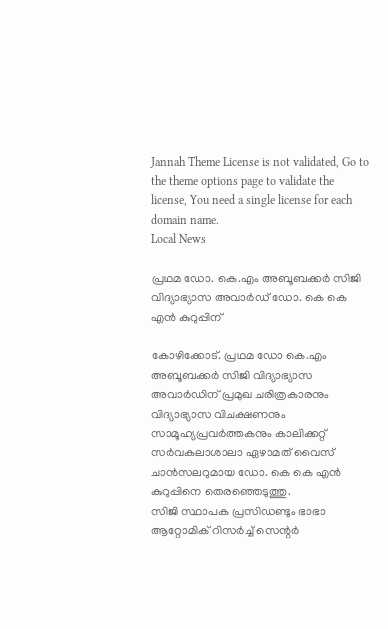Jannah Theme License is not validated, Go to the theme options page to validate the license, You need a single license for each domain name.
Local News

പ്രഥമ ഡോ. കെ.എം അബൂബക്കര്‍ സിജി വിദ്യാഭ്യാസ അവാര്‍ഡ് ഡോ. കെ കെ എന്‍ കുറുപ്പിന്

കോഴിക്കോട്. പ്രഥമ ഡോ കെ.എം അബൂബക്കര്‍ സിജി വിദ്യാഭ്യാസ അവാര്‍ഡിന് പ്രമുഖ ചരിത്രകാരനും വിദ്യാഭ്യാസ വിചക്ഷണനും സാമൂഹ്യപ്രവര്‍ത്തകനും കാലിക്കറ്റ് സര്‍വകലാശാലാ ഏഴാമത് വൈസ് ചാന്‍സലറുമായ ഡോ. കെ കെ എന്‍ കുറുപ്പിനെ തെരഞ്ഞെടുത്തു.
സിജി സ്ഥാപക പ്രസിഡണ്ടും ഭാഭാ ആറ്റോമിക് റിസര്‍ച്ച് സെന്റര്‍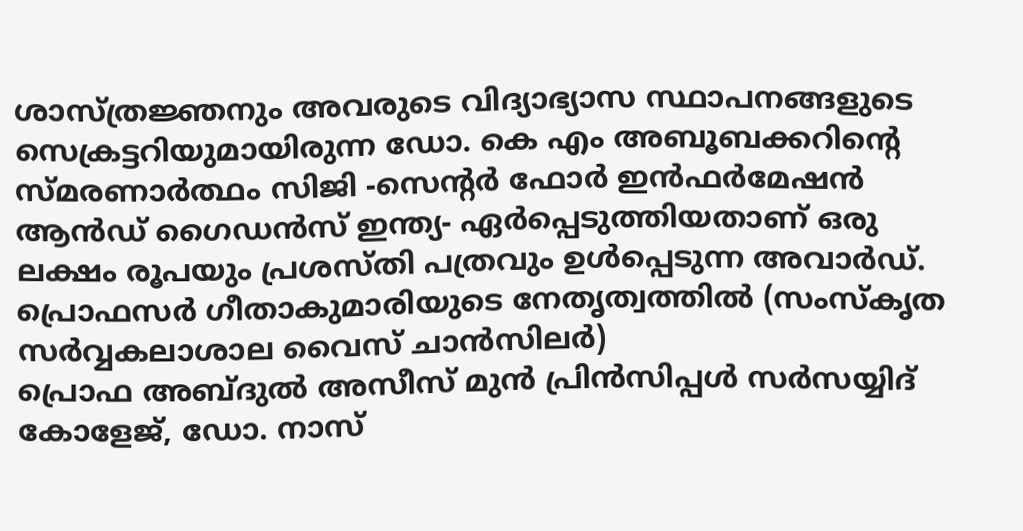ശാസ്ത്രജ്ഞനും അവരുടെ വിദ്യാഭ്യാസ സ്ഥാപനങ്ങളുടെ സെക്രട്ടറിയുമായിരുന്ന ഡോ. കെ എം അബൂബക്കറിന്റെ സ്മരണാര്‍ത്ഥം സിജി -സെന്റര്‍ ഫോര്‍ ഇന്‍ഫര്‍മേഷന്‍ ആന്‍ഡ് ഗൈഡന്‍സ് ഇന്ത്യ- ഏര്‍പ്പെടുത്തിയതാണ് ഒരു ലക്ഷം രൂപയും പ്രശസ്തി പത്രവും ഉള്‍പ്പെടുന്ന അവാര്‍ഡ്.
പ്രൊഫസര്‍ ഗീതാകുമാരിയുടെ നേതൃത്വത്തില്‍ (സംസ്‌കൃത സര്‍വ്വകലാശാല വൈസ് ചാന്‍സിലര്‍)
പ്രൊഫ അബ്ദുല്‍ അസീസ് മുന്‍ പ്രിന്‍സിപ്പള്‍ സര്‍സയ്യിദ് കോളേജ്, ഡോ. നാസ്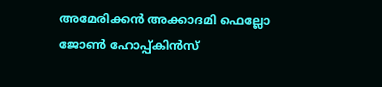അമേരിക്കന്‍ അക്കാദമി ഫെല്ലോ
ജോണ്‍ ഹോപ്പ്കിന്‍സ്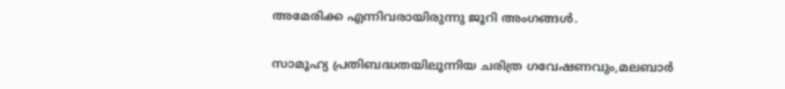അമേരിക്ക എന്നിവരായിരുന്നു ജൂറി അംഗങ്ങള്‍.

സാമൂഹ്യ പ്രതിബദ്ധതയിലൂന്നിയ ചരിത്ര ഗവേഷണവും,മലബാര്‍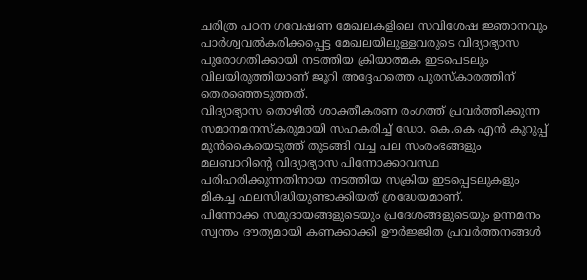ചരിത്ര പഠന ഗവേഷണ മേഖലകളിലെ സവിശേഷ ജ്ഞാനവും പാര്‍ശ്വവല്‍കരിക്കപ്പെട്ട മേഖലയിലുള്ളവരുടെ വിദ്യാഭ്യാസ പുരോഗതിക്കായി നടത്തിയ ക്രിയാത്മക ഇടപെടലും വിലയിരുത്തിയാണ് ജൂറി അദ്ദേഹത്തെ പുരസ്‌കാരത്തിന് തെരഞ്ഞെടുത്തത്.
വിദ്യാഭ്യാസ തൊഴില്‍ ശാക്തീകരണ രംഗത്ത് പ്രവര്‍ത്തിക്കുന്ന
സമാനമനസ്‌കരുമായി സഹകരിച്ച് ഡോ. കെ.കെ എന്‍ കുറുപ്പ് മുന്‍കൈയെടുത്ത് തുടങ്ങി വച്ച പല സംരംഭങ്ങളും മലബാറിന്റെ വിദ്യാഭ്യാസ പിന്നോക്കാവസ്ഥ പരിഹരിക്കുന്നതിനായ നടത്തിയ സക്രിയ ഇടപ്പെടലുകളും മികച്ച ഫലസിദ്ധിയുണ്ടാക്കിയത് ശ്രദ്ധേയമാണ്.
പിന്നോക്ക സമുദായങ്ങളുടെയും പ്രദേശങ്ങളുടെയും ഉന്നമനം സ്വന്തം ദൗത്യമായി കണക്കാക്കി ഊര്‍ജ്ജിത പ്രവര്‍ത്തനങ്ങള്‍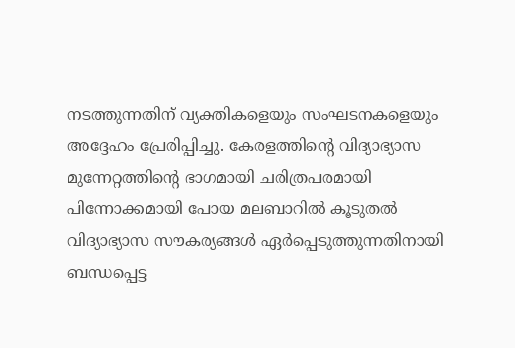നടത്തുന്നതിന് വ്യക്തികളെയും സംഘടനകളെയും അദ്ദേഹം പ്രേരിപ്പിച്ചു. കേരളത്തിന്റെ വിദ്യാഭ്യാസ മുന്നേറ്റത്തിന്റെ ഭാഗമായി ചരിത്രപരമായി
പിന്നോക്കമായി പോയ മലബാറില്‍ കൂടുതല്‍ വിദ്യാഭ്യാസ സൗകര്യങ്ങള്‍ ഏര്‍പ്പെടുത്തുന്നതിനായി ബന്ധപ്പെട്ട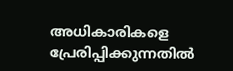അധികാരികളെ പ്രേരിപ്പിക്കുന്നതില്‍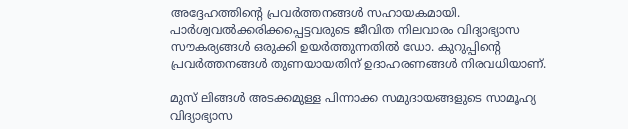അദ്ദേഹത്തിന്റെ പ്രവര്‍ത്തനങ്ങള്‍ സഹായകമായി.
പാര്‍ശ്വവല്‍ക്കരിക്കപ്പെട്ടവരുടെ ജീവിത നിലവാരം വിദ്യാഭ്യാസ സൗകര്യങ്ങള്‍ ഒരുക്കി ഉയര്‍ത്തുന്നതില്‍ ഡോ. കുറുപ്പിന്റെ പ്രവര്‍ത്തനങ്ങള്‍ തുണയായതിന് ഉദാഹരണങ്ങള്‍ നിരവധിയാണ്.

മുസ് ലിങ്ങള്‍ അടക്കമുള്ള പിന്നാക്ക സമുദായങ്ങളുടെ സാമൂഹ്യ വിദ്യാഭ്യാസ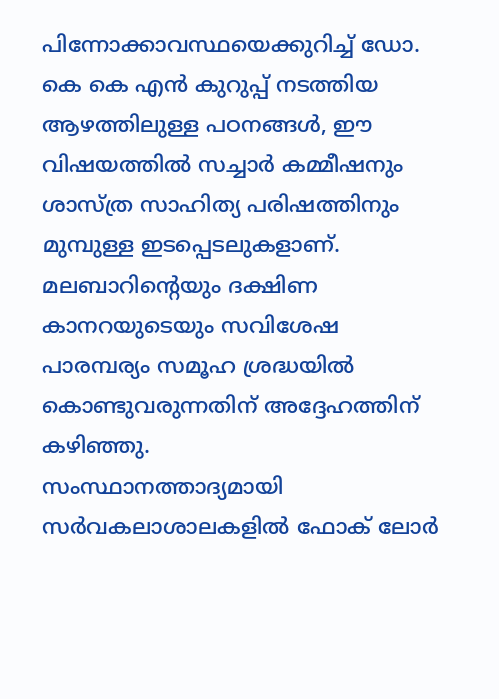പിന്നോക്കാവസ്ഥയെക്കുറിച്ച് ഡോ. കെ കെ എന്‍ കുറുപ്പ് നടത്തിയ ആഴത്തിലുള്ള പഠനങ്ങള്‍, ഈ വിഷയത്തില്‍ സച്ചാര്‍ കമ്മീഷനും ശാസ്ത്ര സാഹിത്യ പരിഷത്തിനും മുമ്പുള്ള ഇടപ്പെടലുകളാണ്.
മലബാറിന്റെയും ദക്ഷിണ കാനറയുടെയും സവിശേഷ പാരമ്പര്യം സമൂഹ ശ്രദ്ധയില്‍ കൊണ്ടുവരുന്നതിന് അദ്ദേഹത്തിന് കഴിഞ്ഞു.
സംസ്ഥാനത്താദ്യമായി സര്‍വകലാശാലകളില്‍ ഫോക് ലോര്‍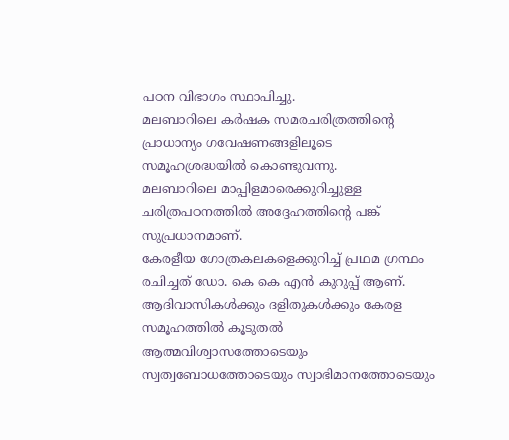പഠന വിഭാഗം സ്ഥാപിച്ചു.
മലബാറിലെ കര്‍ഷക സമരചരിത്രത്തിന്റെ പ്രാധാന്യം ഗവേഷണങ്ങളിലൂടെ സമൂഹശ്രദ്ധയില്‍ കൊണ്ടുവന്നു.
മലബാറിലെ മാപ്പിളമാരെക്കുറിച്ചുള്ള ചരിത്രപഠനത്തില്‍ അദ്ദേഹത്തിന്റെ പങ്ക് സുപ്രധാനമാണ്.
കേരളീയ ഗോത്രകലകളെക്കുറിച്ച് പ്രഥമ ഗ്രന്ഥം രചിച്ചത് ഡോ. കെ കെ എന്‍ കുറുപ്പ് ആണ്. ആദിവാസികള്‍ക്കും ദളിതുകള്‍ക്കും കേരള സമൂഹത്തില്‍ കൂടുതല്‍ ആത്മവിശ്വാസത്തോടെയും സ്വത്വബോധത്തോടെയും സ്വാഭിമാനത്തോടെയും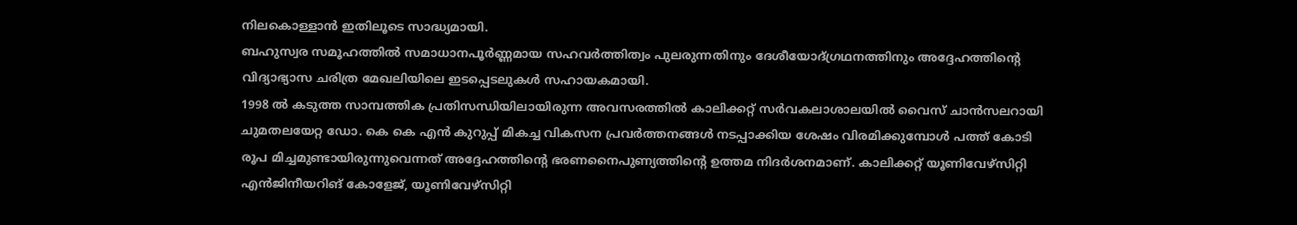നിലകൊള്ളാന്‍ ഇതിലൂടെ സാദ്ധ്യമായി.
ബഹുസ്വര സമൂഹത്തില്‍ സമാധാനപൂര്‍ണ്ണമായ സഹവര്‍ത്തിത്വം പുലരുന്നതിനും ദേശീയോദ്ഗ്രഥനത്തിനും അദ്ദേഹത്തിന്റെ വിദ്യാഭ്യാസ ചരിത്ര മേഖലിയിലെ ഇടപ്പെടലുകള്‍ സഹായകമായി.
1998 ല്‍ കടുത്ത സാമ്പത്തിക പ്രതിസന്ധിയിലായിരുന്ന അവസരത്തില്‍ കാലിക്കറ്റ് സര്‍വകലാശാലയില്‍ വൈസ് ചാന്‍സലറായി ചുമതലയേറ്റ ഡോ. കെ കെ എന്‍ കുറുപ്പ് മികച്ച വികസന പ്രവര്‍ത്തനങ്ങള്‍ നടപ്പാക്കിയ ശേഷം വിരമിക്കുമ്പോള്‍ പത്ത് കോടി രൂപ മിച്ചമുണ്ടായിരുന്നുവെന്നത് അദ്ദേഹത്തിന്റെ ഭരണനൈപുണ്യത്തിന്റെ ഉത്തമ നിദര്‍ശനമാണ്. കാലിക്കറ്റ് യൂണിവേഴ്‌സിറ്റി എന്‍ജിനീയറിങ് കോളേജ്, യൂണിവേഴ്‌സിറ്റി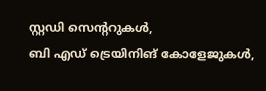സ്റ്റഡി സെന്ററുകള്‍,
ബി എഡ് ട്രെയിനിങ് കോളേജുകള്‍,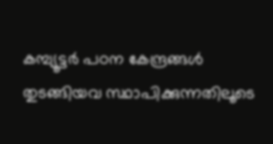കമ്പ്യൂട്ടര്‍ പഠന കേന്ദ്രങ്ങള്‍ തുടങ്ങിയവ സ്ഥാപിക്കുന്നതിലൂടെ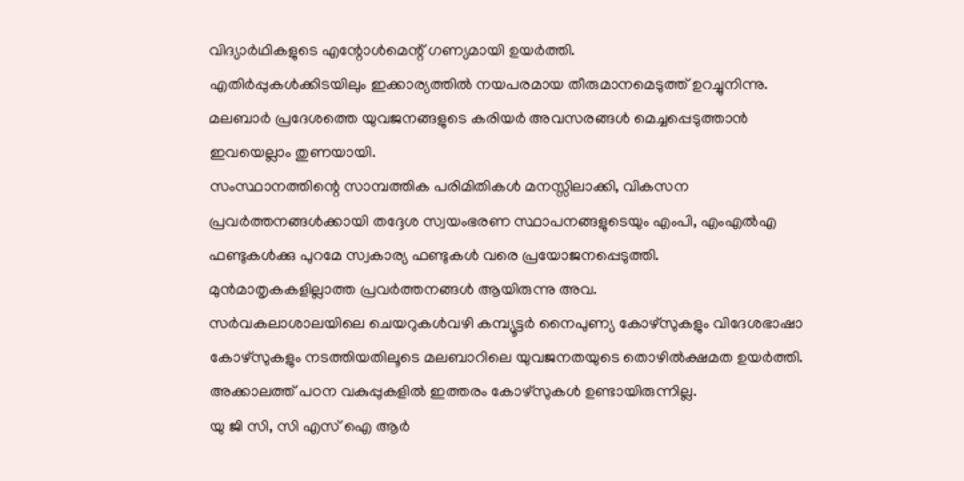വിദ്യാര്‍ഥികളുടെ എന്റോള്‍മെന്റ് ഗണ്യമായി ഉയര്‍ത്തി.
എതിര്‍പ്പുകള്‍ക്കിടയിലും ഇക്കാര്യത്തില്‍ നയപരമായ തീരുമാനമെടുത്ത് ഉറച്ചുനിന്നു.
മലബാര്‍ പ്രദേശത്തെ യുവജനങ്ങളുടെ കരിയര്‍ അവസരങ്ങള്‍ മെച്ചപ്പെടുത്താന്‍ ഇവയെല്ലാം തുണയായി.
സംസ്ഥാനത്തിന്റെ സാമ്പത്തിക പരിമിതികള്‍ മനസ്സിലാക്കി, വികസന പ്രവര്‍ത്തനങ്ങള്‍ക്കായി തദ്ദേശ സ്വയംഭരണ സ്ഥാപനങ്ങളുടെയും എംപി, എംഎല്‍എ ഫണ്ടുകള്‍ക്കു പുറമേ സ്വകാര്യ ഫണ്ടുകള്‍ വരെ പ്രയോജനപ്പെടുത്തി.
മുന്‍മാതൃകകളില്ലാത്ത പ്രവര്‍ത്തനങ്ങള്‍ ആയിരുന്നു അവ.
സര്‍വകലാശാലയിലെ ചെയറുകള്‍വഴി കമ്പ്യൂട്ടര്‍ നൈപുണ്യ കോഴ്‌സുകളും വിദേശഭാഷാ കോഴ്‌സുകളും നടത്തിയതിലൂടെ മലബാറിലെ യുവജനതയുടെ തൊഴില്‍ക്ഷമത ഉയര്‍ത്തി.
അക്കാലത്ത് പഠന വകുപ്പുകളില്‍ ഇത്തരം കോഴ്‌സുകള്‍ ഉണ്ടായിരുന്നില്ല.
യു ജി സി, സി എസ് ഐ ആര്‍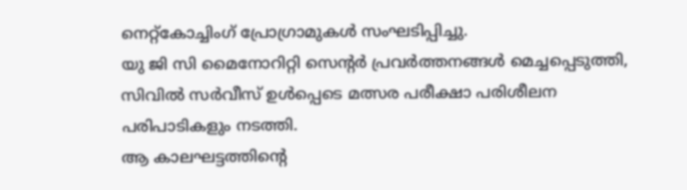നെറ്റ്‌കോച്ചിംഗ് പ്രോഗ്രാമുകള്‍ സംഘടിപ്പിച്ചു.
യു ജി സി മൈനോറിറ്റി സെന്റര്‍ പ്രവര്‍ത്തനങ്ങള്‍ മെച്ചപ്പെടുത്തി, സിവില്‍ സര്‍വീസ് ഉള്‍പ്പെടെ മത്സര പരീക്ഷാ പരിശീലന പരിപാടികളും നടത്തി.
ആ കാലഘട്ടത്തിന്റെ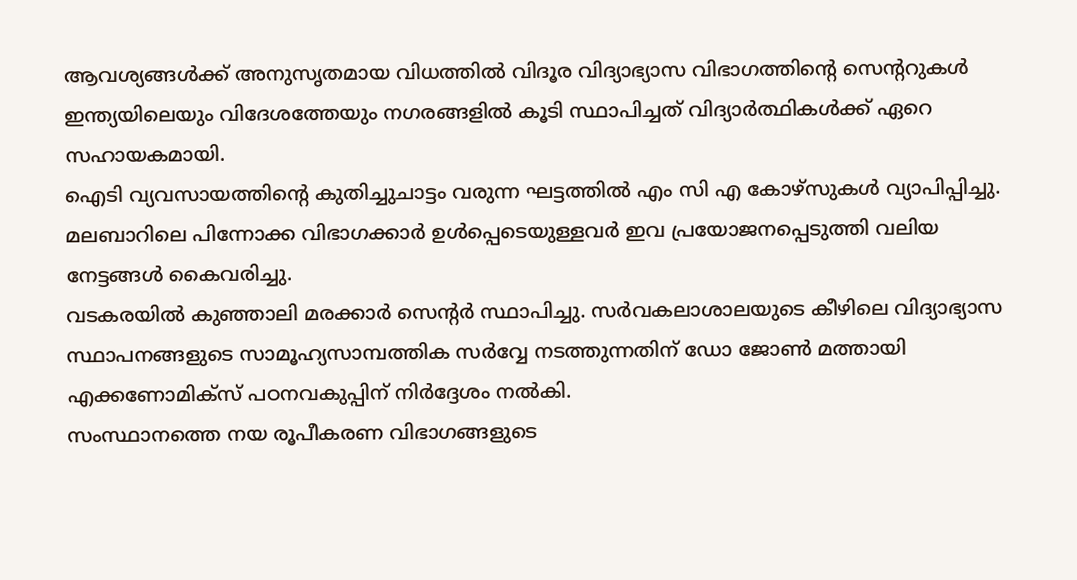ആവശ്യങ്ങള്‍ക്ക് അനുസൃതമായ വിധത്തില്‍ വിദൂര വിദ്യാഭ്യാസ വിഭാഗത്തിന്റെ സെന്ററുകള്‍ ഇന്ത്യയിലെയും വിദേശത്തേയും നഗരങ്ങളില്‍ കൂടി സ്ഥാപിച്ചത് വിദ്യാര്‍ത്ഥികള്‍ക്ക് ഏറെ സഹായകമായി.
ഐടി വ്യവസായത്തിന്റെ കുതിച്ചുചാട്ടം വരുന്ന ഘട്ടത്തില്‍ എം സി എ കോഴ്‌സുകള്‍ വ്യാപിപ്പിച്ചു.
മലബാറിലെ പിന്നോക്ക വിഭാഗക്കാര്‍ ഉള്‍പ്പെടെയുള്ളവര്‍ ഇവ പ്രയോജനപ്പെടുത്തി വലിയ നേട്ടങ്ങള്‍ കൈവരിച്ചു.
വടകരയില്‍ കുഞ്ഞാലി മരക്കാര്‍ സെന്റര്‍ സ്ഥാപിച്ചു. സര്‍വകലാശാലയുടെ കീഴിലെ വിദ്യാഭ്യാസ സ്ഥാപനങ്ങളുടെ സാമൂഹ്യസാമ്പത്തിക സര്‍വ്വേ നടത്തുന്നതിന് ഡോ ജോണ്‍ മത്തായി എക്കണോമിക്‌സ് പഠനവകുപ്പിന് നിര്‍ദ്ദേശം നല്‍കി.
സംസ്ഥാനത്തെ നയ രൂപീകരണ വിഭാഗങ്ങളുടെ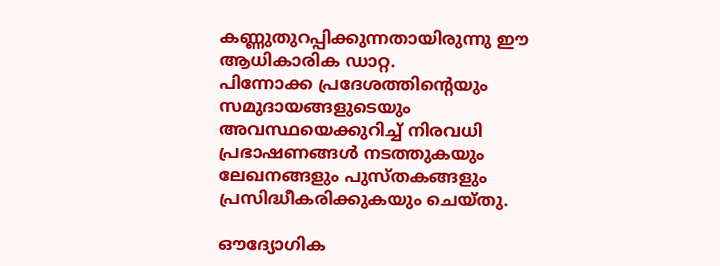കണ്ണുതുറപ്പിക്കുന്നതായിരുന്നു ഈ ആധികാരിക ഡാറ്റ.
പിന്നോക്ക പ്രദേശത്തിന്റെയും സമുദായങ്ങളുടെയും അവസ്ഥയെക്കുറിച്ച് നിരവധി പ്രഭാഷണങ്ങള്‍ നടത്തുകയും ലേഖനങ്ങളും പുസ്തകങ്ങളും പ്രസിദ്ധീകരിക്കുകയും ചെയ്തു.

ഔദ്യോഗിക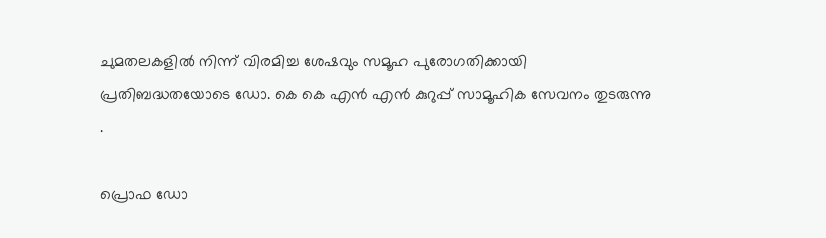ചുമതലകളില്‍ നിന്ന് വിരമിച്ച ശേഷവും സമൂഹ പുരോഗതിക്കായി പ്രതിബദ്ധതയോടെ ഡോ. കെ കെ എന്‍ എന്‍ കുറുപ്പ് സാമൂഹിക സേവനം തുടരുന്നു .

പ്രൊഫ ഡോ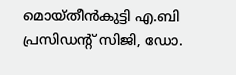മൊയ്തീന്‍കുട്ടി എ.ബി പ്രസിഡന്റ് സിജി, ഡോ.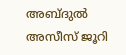അബ്ദുല്‍ അസീസ് ജൂറി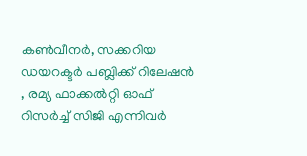കണ്‍വീനര്‍, സക്കറിയ ഡയറക്ടര്‍ പബ്ലിക്ക് റിലേഷന്‍ , രമ്യ ഫാക്കല്‍റ്റി ഓഫ് റിസര്‍ച്ച് സിജി എന്നിവര്‍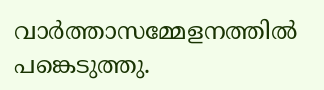വാര്‍ത്താസമ്മേളനത്തില്‍ പങ്കെടുത്തു.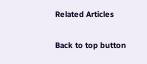Related Articles

Back to top button